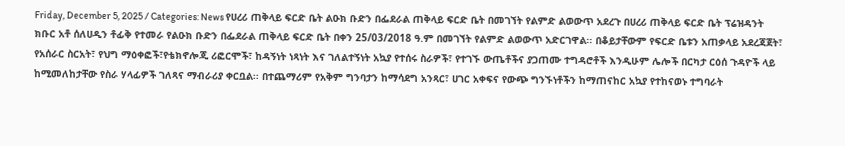Friday, December 5, 2025 / Categories: News የሀረሪ ጠቅላይ ፍርድ ቤት ልዑክ ቡድን በፌደራል ጠቅላይ ፍርድ ቤት በመገኘት የልምድ ልወውጥ አደረጉ በሀረሪ ጠቅላይ ፍርድ ቤት ፕሬዝዳንት ክቡር አቶ ሰለሀዲን ቶፊቅ የተመራ የልዑክ ቡድን በፌደራል ጠቅላይ ፍርድ ቤት በቀን 25/03/2018 ዓ.ም በመገኘት የልምድ ልወውጥ አድርገዋል፡፡ በቆይታቸውም የፍርድ ቤቱን አጠቃላይ አደረጃጀት፣ የአሰራር ስርአት፣ የህግ ማዕቀፎች፣የቴክኖሎጂ ሪፎርሞች፣ ከዳኝነት ነጻነት እና ገለልተኝነት አኳያ የተሰሩ ስራዎች፣ የተገኙ ውጤቶችና ያጋጠሙ ተግዳሮቶች እንዲሁም ሌሎች በርካታ ርዕሰ ጉዳዮች ላይ ከሚመለከታቸው የስራ ሃላፊዎች ገለጻና ማብራሪያ ቀርቧል፡፡ በተጨማሪም የአቅም ግንባታን ከማሳደግ አንጻር፣ ሀገር አቀፍና የውጭ ግንኙነቶችን ከማጠናከር አኳያ የተከናወኑ ተግባራት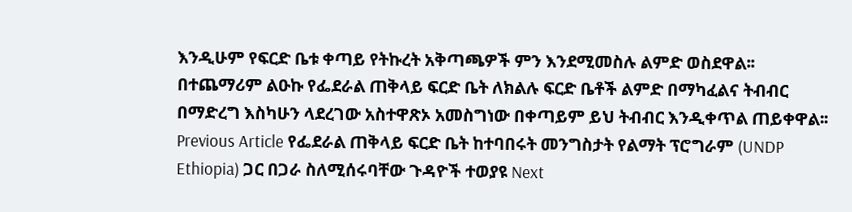እንዲሁም የፍርድ ቤቱ ቀጣይ የትኩረት አቅጣጫዎች ምን እንደሚመስሉ ልምድ ወስደዋል፡፡ በተጨማሪም ልዑኩ የፌደራል ጠቅላይ ፍርድ ቤት ለክልሉ ፍርድ ቤቶች ልምድ በማካፈልና ትብብር በማድረግ እስካሁን ላደረገው አስተዋጽኦ አመስግነው በቀጣይም ይህ ትብብር እንዲቀጥል ጠይቀዋል፡፡ Previous Article የፌደራል ጠቅላይ ፍርድ ቤት ከተባበሩት መንግስታት የልማት ፕሮግራም (UNDP Ethiopia) ጋር በጋራ ስለሚሰሩባቸው ጉዳዮች ተወያዩ Next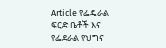Article የፌዴራል ፍርድ ቤቶች እና የፌደራል የህግና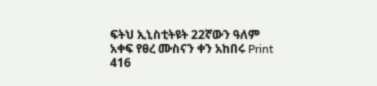ፍትህ ኢኒስቲትዩት 22ኛውን ዓለም አቀፍ የፀረ ሙስናን ቀን አከበሩ Print 416